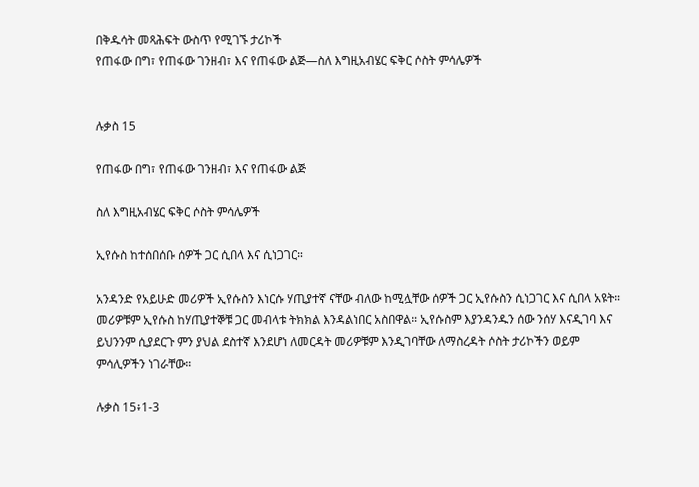በቅዱሳት መጻሕፍት ውስጥ የሚገኙ ታሪኮች
የጠፋው በግ፣ የጠፋው ገንዘብ፣ እና የጠፋው ልጅ—ስለ እግዚአብሄር ፍቅር ሶስት ምሳሌዎች


ሉቃስ 15

የጠፋው በግ፣ የጠፋው ገንዘብ፣ እና የጠፋው ልጅ

ስለ እግዚአብሄር ፍቅር ሶስት ምሳሌዎች

ኢየሱስ ከተሰበሰቡ ሰዎች ጋር ሲበላ እና ሲነጋገር።

አንዳንድ የአይሁድ መሪዎች ኢየሱስን እነርሱ ሃጢያተኛ ናቸው ብለው ከሚሏቸው ሰዎች ጋር ኢየሱስን ሲነጋገር እና ሲበላ አዩት። መሪዎቹም ኢየሱስ ከሃጢያተኞቹ ጋር መብላቱ ትክክል እንዳልነበር አስበዋል። ኢየሱስም እያንዳንዱን ሰው ንሰሃ እናዲገባ እና ይህንንም ሲያደርጉ ምን ያህል ደስተኛ እንደሆነ ለመርዳት መሪዎቹም እንዲገባቸው ለማስረዳት ሶስት ታሪኮችን ወይም ምሳሊዎችን ነገራቸው።

ሉቃስ 15፥1-3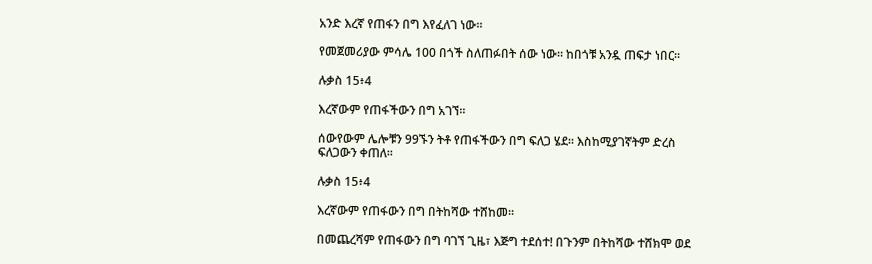አንድ እረኛ የጠፋን በግ እየፈለገ ነው።

የመጀመሪያው ምሳሌ 100 በጎች ስለጠፉበት ሰው ነው። ከበጎቹ አንዷ ጠፍታ ነበር።

ሉቃስ 15፥4

እረኛውም የጠፋችውን በግ አገኘ።

ሰውየውም ሌሎቹን 99ኙን ትቶ የጠፋችውን በግ ፍለጋ ሄደ። እስከሚያገኛትም ድረስ ፍለጋውን ቀጠለ።

ሉቃስ 15፥4

እረኛውም የጠፋውን በግ በትከሻው ተሸከመ።

በመጨረሻም የጠፋውን በግ ባገኘ ጊዜ፣ እጅግ ተደሰተ! በጉንም በትከሻው ተሸክሞ ወደ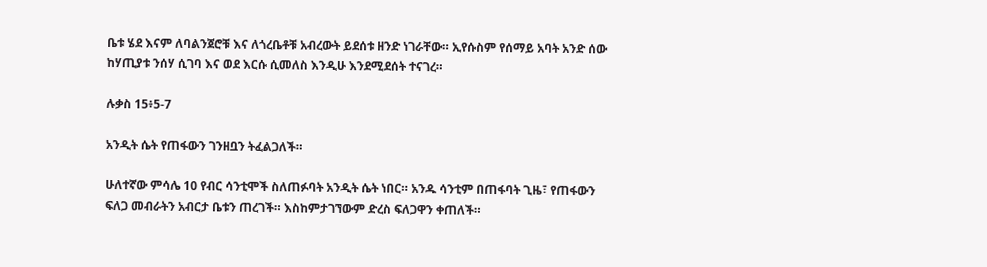ቤቱ ሄደ እናም ለባልንጀሮቹ እና ለጎረቤቶቹ አብረውት ይደሰቱ ዘንድ ነገራቸው። ኢየሱስም የሰማይ አባት አንድ ሰው ከሃጢያቱ ንሰሃ ሲገባ እና ወደ እርሱ ሲመለስ እንዲሁ እንደሚደሰት ተናገረ።

ሉቃስ 15፥5-7

አንዲት ሴት የጠፋውን ገንዘቧን ትፈልጋለች።

ሁለተኛው ምሳሌ 10 የብር ሳንቲሞች ስለጠፉባት አንዲት ሴት ነበር። አንዱ ሳንቲም በጠፋባት ጊዜ፣ የጠፋውን ፍለጋ መብራትን አብርታ ቤቱን ጠረገች። እስከምታገኘውም ድረስ ፍለጋዋን ቀጠለች።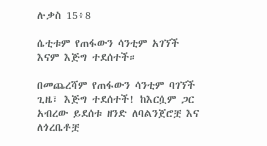ሉቃስ 15፥8

ሴቲቱም የጠፋውን ሳንቲም አገኘች እናም እጅግ ተደሰተች።

በመጨረሻም የጠፋውን ሳንቲም ባገኘች ጊዜ፣ እጅግ ተደሰተች! ከእርሷም ጋር አብረው ይደሰቱ ዘንድ ለባልንጀሮቿ እና ለጎረቤቶቿ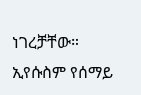ነገረቻቸው። ኢየሱስም የሰማይ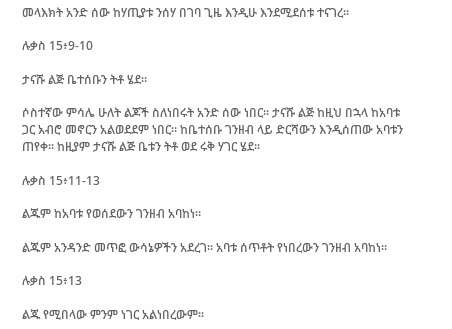መላእክት አንድ ሰው ከሃጢያቱ ንሰሃ በገባ ጊዜ እንዲሁ እንደሚደሰቱ ተናገረ።

ሉቃስ 15፥9-10

ታናሹ ልጅ ቤተሰቡን ትቶ ሄደ።

ሶስተኛው ምሳሌ ሁለት ልጆች ስለነበሩት አንድ ሰው ነበር። ታናሹ ልጅ ከዚህ በኋላ ከአባቱ ጋር አብሮ መኖርን አልወደደም ነበር። ከቤተሰቡ ገንዘብ ላይ ድርሻውን እንዲሰጠው አባቱን ጠየቀ። ከዚያም ታናሹ ልጅ ቤቱን ትቶ ወደ ሩቅ ሃገር ሄደ።

ሉቃስ 15፥11-13

ልጁም ከአባቱ የወሰደውን ገንዘብ አባከነ።

ልጁም አንዳንድ መጥፎ ውሳኔዎችን አደረገ። አባቱ ሰጥቶት የነበረውን ገንዘብ አባከነ።

ሉቃስ 15፥13

ልጁ የሚበላው ምንም ነገር አልነበረውም።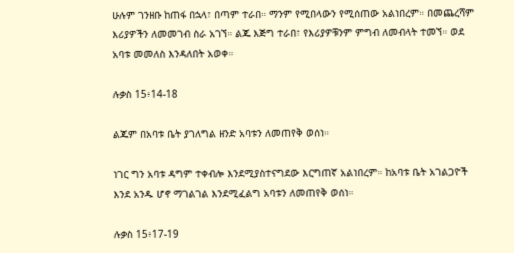ሁሉም ገንዘቡ ከጠፋ በኋላ፣ በጣም ተራበ። ማንም የሚበላውን የሚሰጠው አልነበረም። በመጨረሻም እሪያዎችን ለመመገብ ስራ አገኘ። ልጁ እጅግ ተራበ፣ የእሪያዎቹንም ምግብ ለመብላት ተመኘ። ወደ አባቱ መመለስ እንዳለበት አወቀ።

ሉቃስ 15፥14-18

ልጁም በአባቱ ቤት ያገለግል ዘንድ አባቱን ለመጠየቅ ወሰነ።

ነገር ግን አባቱ ዳግም ተቀብሎ እንደሚያስተናግደው እርግጠኛ አልነበረም። ከአባቱ ቤት አገልጋዮች እንደ አንዱ ሆኖ ማገልገል እንደሚፈልግ አባቱን ለመጠየቅ ወሰነ።

ሉቃስ 15፥17-19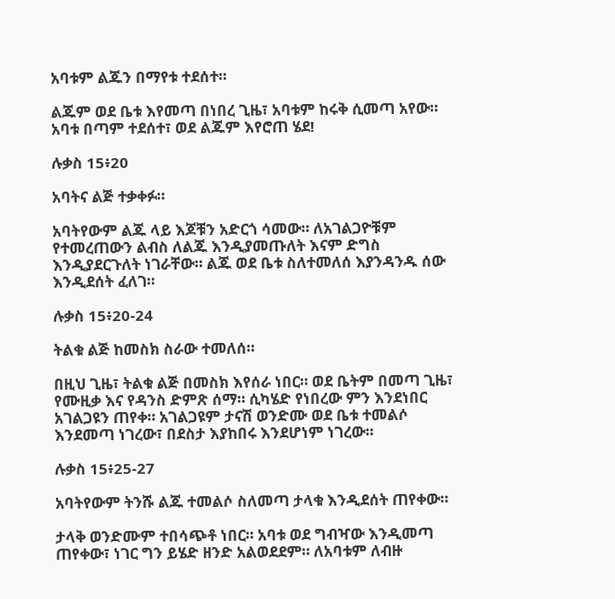አባቱም ልጁን በማየቱ ተደሰተ።

ልጁም ወደ ቤቱ እየመጣ በነበረ ጊዜ፣ አባቱም ከሩቅ ሲመጣ አየው። አባቱ በጣም ተደሰተ፣ ወደ ልጁም እየሮጠ ሄደ!

ሉቃስ 15፥20

አባትና ልጅ ተቃቀፉ።

አባትየውም ልጁ ላይ እጆቹን አድርጎ ሳመው። ለአገልጋዮቹም የተመረጠውን ልብስ ለልጁ እንዲያመጡለት እናም ድግስ እንዲያደርጉለት ነገራቸው። ልጁ ወደ ቤቱ ስለተመለሰ እያንዳንዱ ሰው እንዲደሰት ፈለገ።

ሉቃስ 15፥20-24

ትልቁ ልጅ ከመስክ ስራው ተመለሰ።

በዚህ ጊዜ፣ ትልቁ ልጅ በመስክ እየሰራ ነበር። ወደ ቤትም በመጣ ጊዜ፣ የሙዚቃ እና የዳንስ ድምጽ ሰማ። ሲካሄድ የነበረው ምን እንደነበር አገልጋዩን ጠየቀ። አገልጋዩም ታናሽ ወንድሙ ወደ ቤቱ ተመልሶ እንደመጣ ነገረው፣ በደስታ እያከበሩ እንደሆነም ነገረው።

ሉቃስ 15፥25-27

አባትየውም ትንሹ ልጁ ተመልሶ ስለመጣ ታላቁ እንዲደሰት ጠየቀው።

ታላቅ ወንድሙም ተበሳጭቶ ነበር። አባቱ ወደ ግብዣው እንዲመጣ ጠየቀው፣ ነገር ግን ይሄድ ዘንድ አልወደደም። ለአባቱም ለብዙ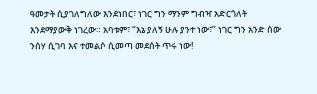ዓመታት ሲያገለግለው እንደነበር፣ ነገር ግን ማንም ግብዣ አድርጎለት እንደማያውቅ ነገረው። አባቱም፣ ‘’እኔ ያለኝ ሁሉ ያንተ ነው፣’’ ነገር ግን አንድ ሰው ንሰሃ ሲገባ እና ተመልሶ ሲመጣ መደሰት ጥሩ ነው!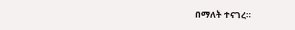በማለት ተናገረ።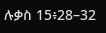ሉቃስ 15፥28–32